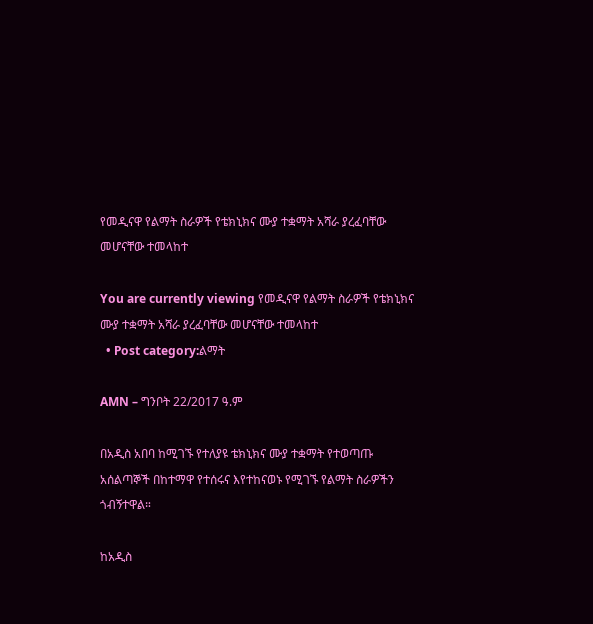የመዲናዋ የልማት ስራዎች የቴክኒክና ሙያ ተቋማት አሻራ ያረፈባቸው መሆናቸው ተመላከተ

You are currently viewing የመዲናዋ የልማት ስራዎች የቴክኒክና ሙያ ተቋማት አሻራ ያረፈባቸው መሆናቸው ተመላከተ
  • Post category:ልማት

AMN – ግንቦት 22/2017 ዓ.ም

በአዲስ አበባ ከሚገኙ የተለያዩ ቴክኒክና ሙያ ተቋማት የተወጣጡ አሰልጣኞች በከተማዋ የተሰሩና እየተከናወኑ የሚገኙ የልማት ስራዎችን ጎብኝተዋል።

ከአዲስ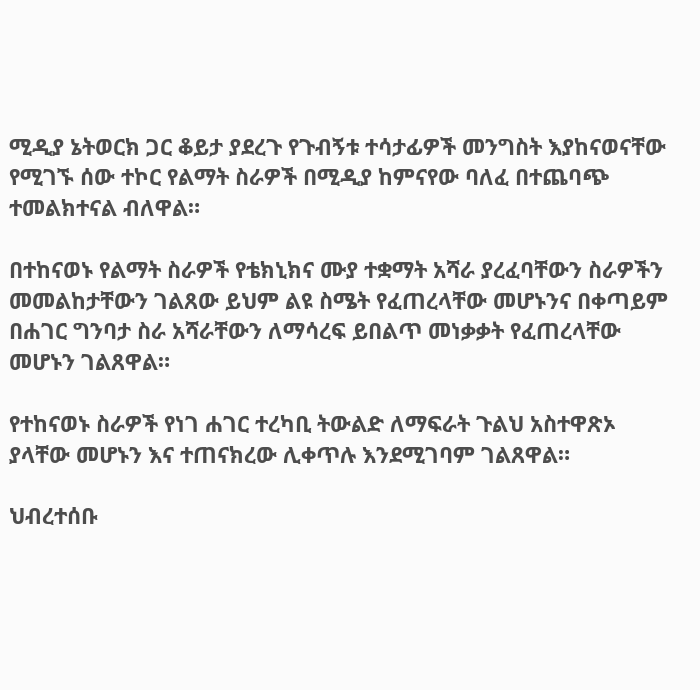ሚዲያ ኔትወርክ ጋር ቆይታ ያደረጉ የጉብኝቱ ተሳታፊዎች መንግስት እያከናወናቸው የሚገኙ ሰው ተኮር የልማት ስራዎች በሚዲያ ከምናየው ባለፈ በተጨባጭ ተመልክተናል ብለዋል።

በተከናወኑ የልማት ስራዎች የቴክኒክና ሙያ ተቋማት አሻራ ያረፈባቸውን ስራዎችን መመልከታቸውን ገልጸው ይህም ልዩ ስሜት የፈጠረላቸው መሆኑንና በቀጣይም በሐገር ግንባታ ስራ አሻራቸውን ለማሳረፍ ይበልጥ መነቃቃት የፈጠረላቸው መሆኑን ገልጸዋል።

የተከናወኑ ስራዎች የነገ ሐገር ተረካቢ ትውልድ ለማፍራት ጉልህ አስተዋጽኦ ያላቸው መሆኑን እና ተጠናክረው ሊቀጥሉ እንደሚገባም ገልጸዋል።

ህብረተሰቡ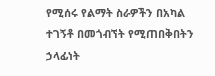የሚሰሩ የልማት ስራዎችን በአካል ተገኝቶ በመጎብኘት የሚጠበቅበትን ኃላፊነት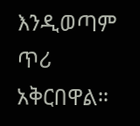እንዲወጣም ጥሪ አቅርበዋል።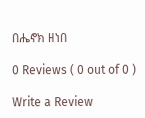በሔኖክ ዘነበ

0 Reviews ( 0 out of 0 )

Write a Review